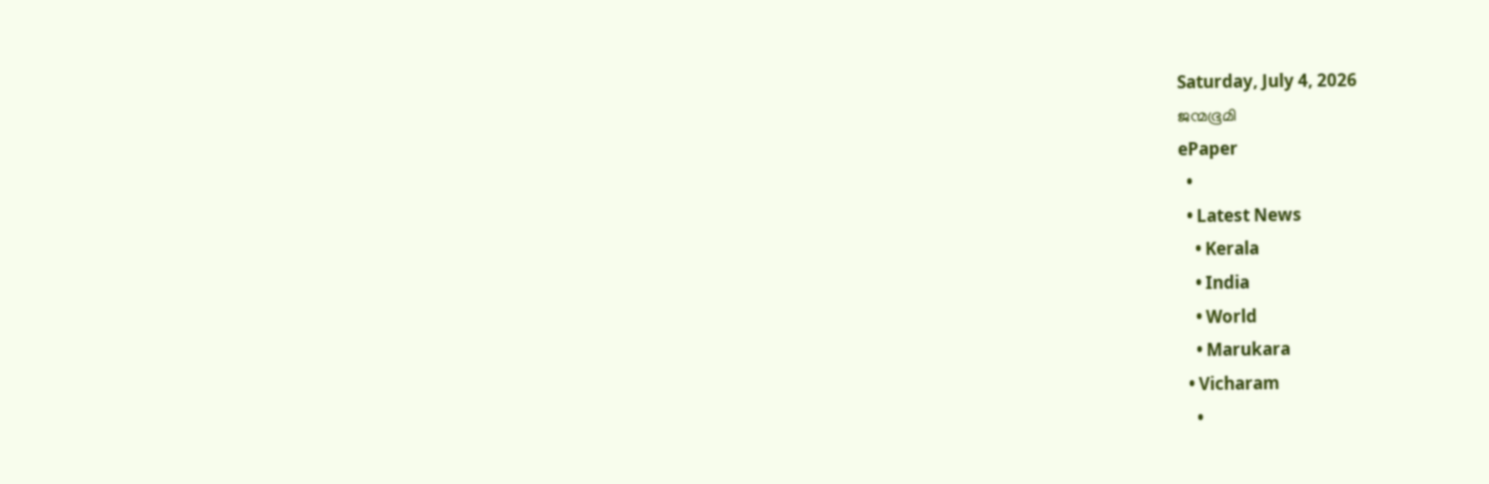Saturday, July 4, 2026
ജന്മഭൂമി
ePaper
  •
  • Latest News
    • Kerala
    • India
    • World
    • Marukara
  • Vicharam
    •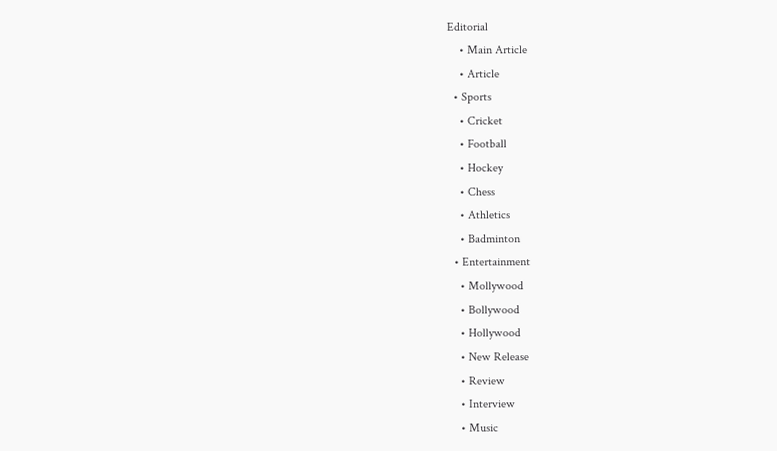Editorial
    • Main Article
    • Article
  • Sports
    • Cricket
    • Football
    • Hockey
    • Chess
    • Athletics
    • Badminton
  • Entertainment
    • Mollywood
    • Bollywood
    • Hollywood
    • New Release
    • Review
    • Interview
    • Music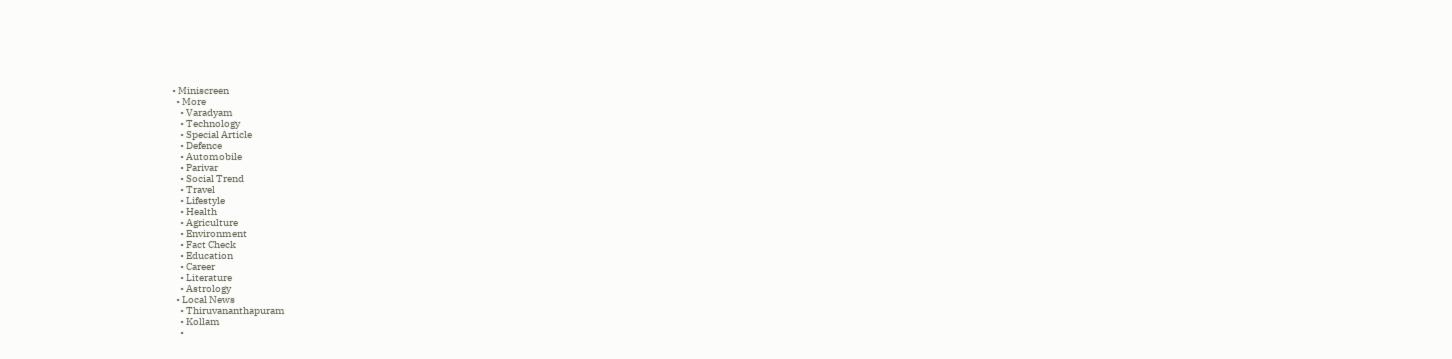• Miniscreen
  • More
    • Varadyam
    • Technology
    • Special Article
    • Defence
    • Automobile
    • Parivar
    • Social Trend
    • Travel
    • Lifestyle
    • Health
    • Agriculture
    • Environment
    • Fact Check
    • Education
    • Career
    • Literature
    • Astrology
  • Local News
    • Thiruvananthapuram
    • Kollam
    •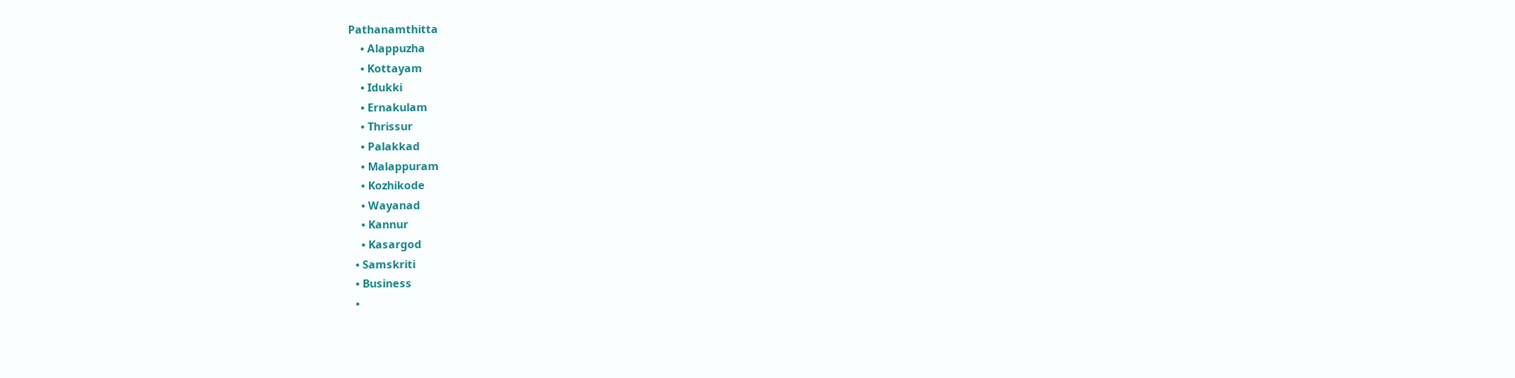Pathanamthitta
    • Alappuzha
    • Kottayam
    • Idukki
    • Ernakulam
    • Thrissur
    • Palakkad
    • Malappuram
    • Kozhikode
    • Wayanad
    • Kannur
    • Kasargod
  • Samskriti
  • Business
  •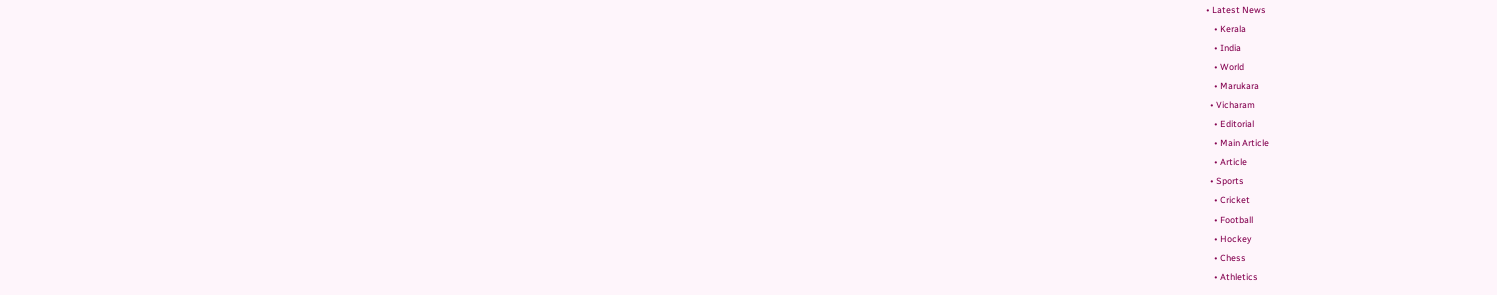• Latest News
    • Kerala
    • India
    • World
    • Marukara
  • Vicharam
    • Editorial
    • Main Article
    • Article
  • Sports
    • Cricket
    • Football
    • Hockey
    • Chess
    • Athletics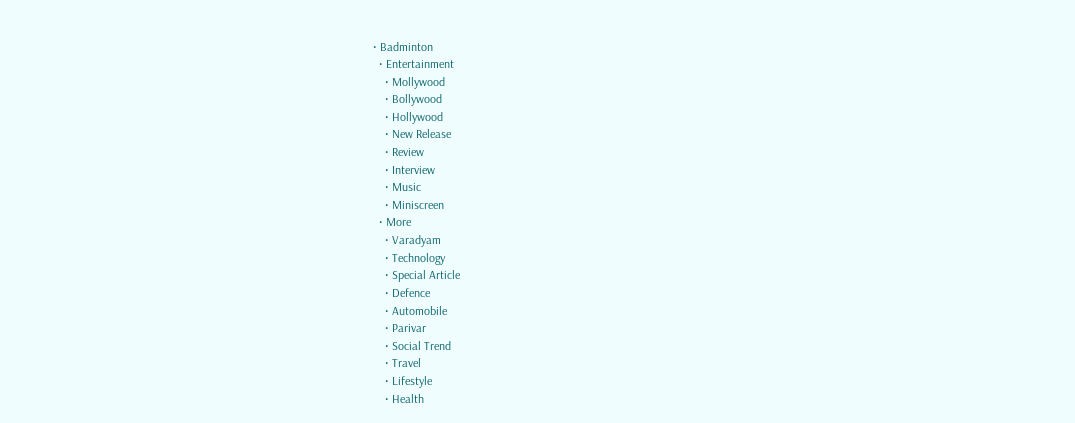• Badminton
  • Entertainment
    • Mollywood
    • Bollywood
    • Hollywood
    • New Release
    • Review
    • Interview
    • Music
    • Miniscreen
  • More
    • Varadyam
    • Technology
    • Special Article
    • Defence
    • Automobile
    • Parivar
    • Social Trend
    • Travel
    • Lifestyle
    • Health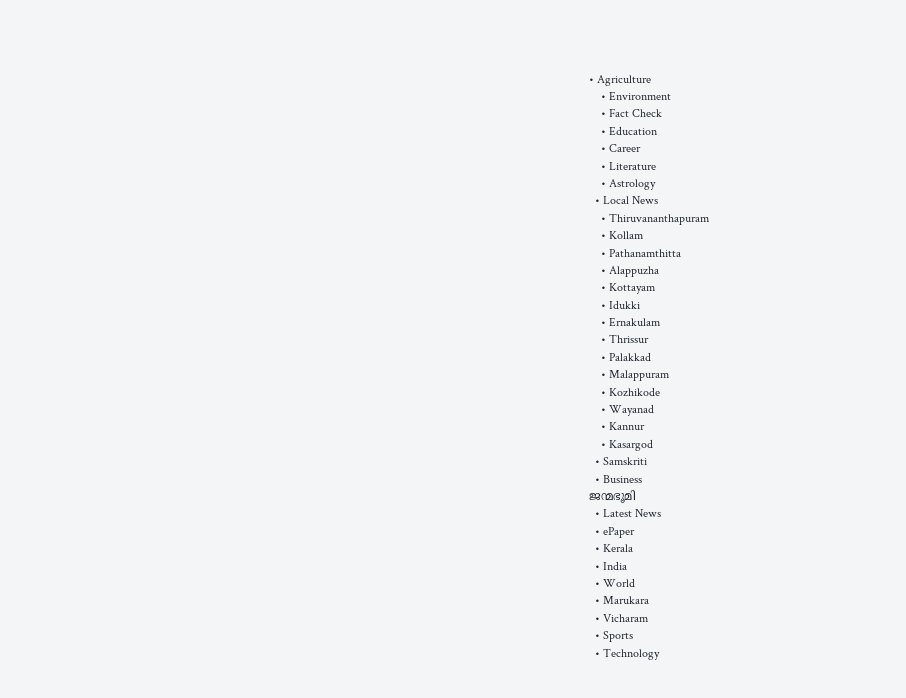• Agriculture
    • Environment
    • Fact Check
    • Education
    • Career
    • Literature
    • Astrology
  • Local News
    • Thiruvananthapuram
    • Kollam
    • Pathanamthitta
    • Alappuzha
    • Kottayam
    • Idukki
    • Ernakulam
    • Thrissur
    • Palakkad
    • Malappuram
    • Kozhikode
    • Wayanad
    • Kannur
    • Kasargod
  • Samskriti
  • Business
ജന്മഭൂമി
  • Latest News
  • ePaper
  • Kerala
  • India
  • World
  • Marukara
  • Vicharam
  • Sports
  • Technology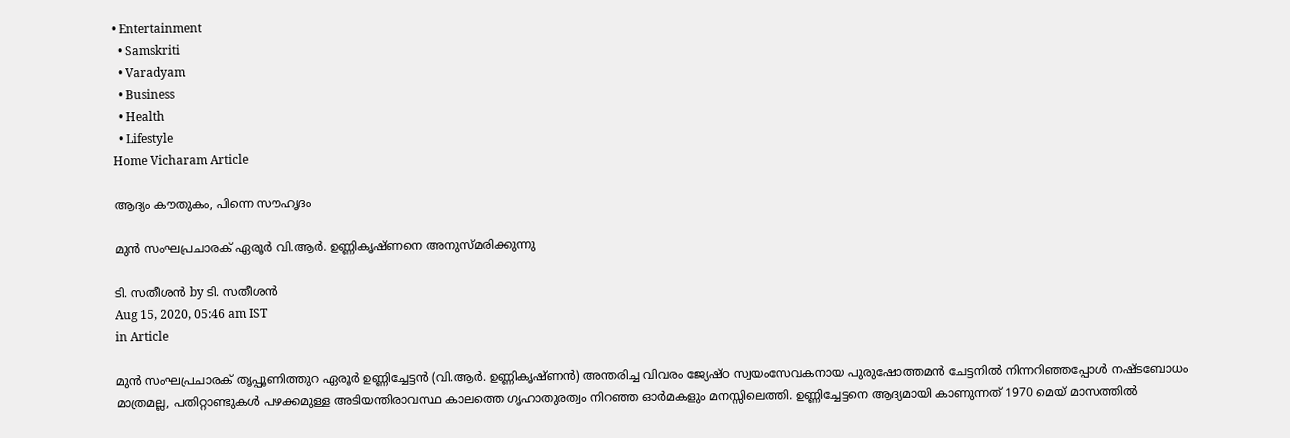• Entertainment
  • Samskriti
  • Varadyam
  • Business
  • Health
  • Lifestyle
Home Vicharam Article

ആദ്യം കൗതുകം, പിന്നെ സൗഹൃദം

മുന്‍ സംഘപ്രചാരക് ഏരൂര്‍ വി.ആര്‍. ഉണ്ണികൃഷ്ണനെ അനുസ്മരിക്കുന്നു

ടി. സതീശന്‍ by ടി. സതീശന്‍
Aug 15, 2020, 05:46 am IST
in Article

മുന്‍ സംഘപ്രചാരക് തൃപ്പൂണിത്തുറ ഏരൂര്‍ ഉണ്ണിച്ചേട്ടന്‍ (വി.ആര്‍. ഉണ്ണികൃഷ്ണന്‍) അന്തരിച്ച വിവരം ജ്യേഷ്ഠ സ്വയംസേവകനായ പുരുഷോത്തമന്‍ ചേട്ടനില്‍ നിന്നറിഞ്ഞപ്പോള്‍ നഷ്ടബോധം മാത്രമല്ല, പതിറ്റാണ്ടുകള്‍ പഴക്കമുള്ള അടിയന്തിരാവസ്ഥ കാലത്തെ ഗൃഹാതുരത്വം നിറഞ്ഞ ഓര്‍മകളും മനസ്സിലെത്തി. ഉണ്ണിച്ചേട്ടനെ ആദ്യമായി കാണുന്നത് 1970 മെയ് മാസത്തില്‍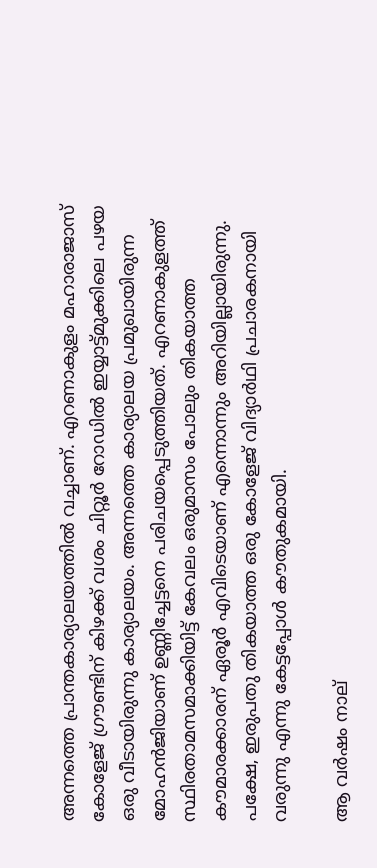അന്നത്തെ പ്രാന്തകാര്യാലയത്തില്‍ വച്ചാണ്. എറണാകുളം മഹാരാജാസ് കോളേജ് ഗ്രൗണ്ടിന് കിഴക്ക് വശം ചിറ്റൂര്‍ റോഡില്‍ ഇയ്യാട്ട്മുക്കിലെ പഴയ ഒരു വീടായിരുന്നു കാര്യാലയം. അന്നത്തെ കാര്യാലയ പ്രമുഖായിരുന്ന മോഹന്‍ജിയാണ് ഉണ്ണിച്ചേട്ടനെ പരിചയപ്പെടുത്തിയത്. എറണാകുളത്ത് സ്ഥിരതാമസമാക്കിയിട്ട് കേവലം ഒരുമാസം പോലും തികയാത്ത കൗമാരക്കാരന് ഏരൂര്‍ എവിടെയാണ് എന്നൊന്നും അറിയില്ലായിരുന്നു. പക്ഷേ, ഇരുപതു തികയാത്ത ഒരു കോളേജ് വിദ്യാര്‍ഥി പ്രചാരകനായി വരുന്നു എന്നു കേട്ടപ്പോള്‍ കൗതുകമായി.

ആ വര്‍ഷം നാല്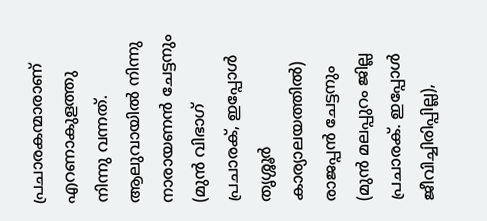പ്രചാരകന്മാരാണ് എറണാകുളത്തു നിന്നു വന്നത്. ആലുവായില്‍ നിന്നു  നാരായണന്‍ ചേട്ടനും (മുന്‍ വിഭാഗ് പ്രചാരക്, ഇപ്പോള്‍ തൃശ്ശൂര്‍ കാര്യാലയത്തില്‍) രാജപ്പന്‍ ചേട്ടനും (മുന്‍ മലപ്പുറം ജില്ല പ്രചാരക്. ഇപ്പോള്‍ ജീവിച്ചിരിപ്പില്ല),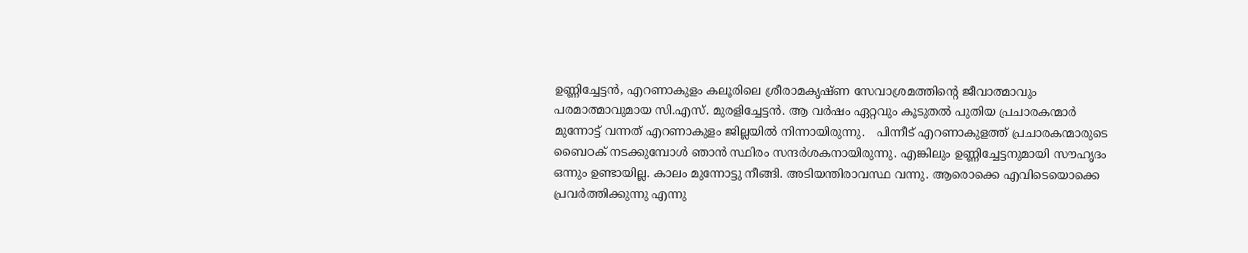ഉണ്ണിച്ചേട്ടന്‍, എറണാകുളം കലൂരിലെ ശ്രീരാമകൃഷ്ണ സേവാശ്രമത്തിന്റെ ജീവാത്മാവും പരമാത്മാവുമായ സി.എസ്. മുരളിച്ചേട്ടന്‍. ആ വര്‍ഷം ഏറ്റവും കൂടുതല്‍ പുതിയ പ്രചാരകന്മാര്‍ മുന്നോട്ട് വന്നത് എറണാകുളം ജില്ലയില്‍ നിന്നായിരുന്നു.   പിന്നീട് എറണാകുളത്ത് പ്രചാരകന്മാരുടെ ബൈഠക് നടക്കുമ്പോള്‍ ഞാന്‍ സ്ഥിരം സന്ദര്‍ശകനായിരുന്നു. എങ്കിലും ഉണ്ണിച്ചേട്ടനുമായി സൗഹൃദം ഒന്നും ഉണ്ടായില്ല. കാലം മുന്നോട്ടു നീങ്ങി. അടിയന്തിരാവസ്ഥ വന്നു. ആരൊക്കെ എവിടെയൊക്കെ പ്രവര്‍ത്തിക്കുന്നു എന്നു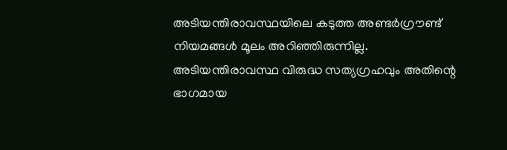അടിയന്തിരാവസ്ഥയിലെ കടുത്ത അണ്ടര്‍ഗ്രൗണ്ട് നിയമങ്ങള്‍ മൂലം അറിഞ്ഞിരുന്നില്ല.  അടിയന്തിരാവസ്ഥ വിരുദ്ധ സത്യഗ്രഹവും അതിന്റെ ഭാഗമായ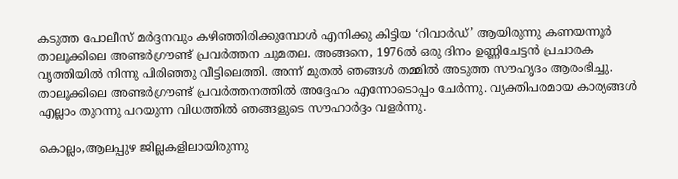കടുത്ത പോലീസ് മര്‍ദ്ദനവും കഴിഞ്ഞിരിക്കുമ്പോള്‍ എനിക്കു കിട്ടിയ ‘റിവാര്‍ഡ്’ ആയിരുന്നു കണയന്നൂര്‍ താലൂക്കിലെ അണ്ടര്‍ഗ്രൗണ്ട് പ്രവര്‍ത്തന ചുമതല. അങ്ങനെ, 1976ല്‍ ഒരു ദിനം ഉണ്ണിചേട്ടന്‍ പ്രചാരക വൃത്തിയില്‍ നിന്നു പിരിഞ്ഞു വീട്ടിലെത്തി. അന്ന് മുതല്‍ ഞങ്ങള്‍ തമ്മില്‍ അടുത്ത സൗഹൃദം ആരംഭിച്ചു. താലൂക്കിലെ അണ്ടര്‍ഗ്രൗണ്ട് പ്രവര്‍ത്തനത്തില്‍ അദ്ദേഹം എന്നോടൊപ്പം ചേര്‍ന്നു. വ്യക്തിപരമായ കാര്യങ്ങള്‍ എല്ലാം തുറന്നു പറയുന്ന വിധത്തില്‍ ഞങ്ങളുടെ സൗഹാര്‍ദ്ദം വളര്‍ന്നു.

കൊല്ലം,ആലപ്പുഴ ജില്ലകളിലായിരുന്നു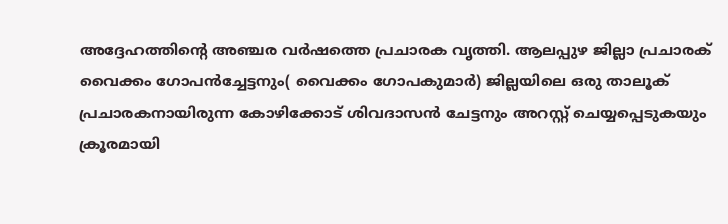അദ്ദേഹത്തിന്റെ അഞ്ചര വര്‍ഷത്തെ പ്രചാരക വൃത്തി. ആലപ്പുഴ ജില്ലാ പ്രചാരക് വൈക്കം ഗോപന്‍ച്ചേട്ടനും( വൈക്കം ഗോപകുമാര്‍) ജില്ലയിലെ ഒരു താലൂക് പ്രചാരകനായിരുന്ന കോഴിക്കോട് ശിവദാസന്‍ ചേട്ടനും അറസ്റ്റ് ചെയ്യപ്പെടുകയും ക്രൂരമായി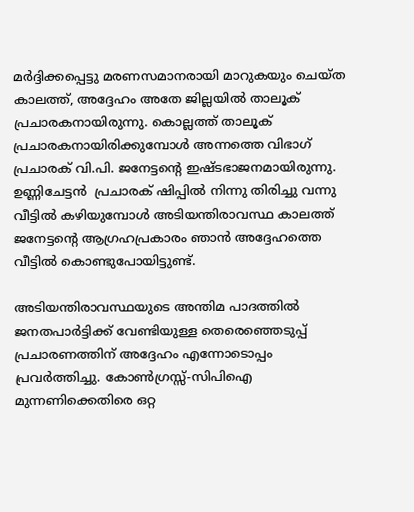മര്‍ദ്ദിക്കപ്പെട്ടു മരണസമാനരായി മാറുകയും ചെയ്ത  കാലത്ത്, അദ്ദേഹം അതേ ജില്ലയില്‍ താലൂക് പ്രചാരകനായിരുന്നു. കൊല്ലത്ത് താലൂക് പ്രചാരകനായിരിക്കുമ്പോള്‍ അന്നത്തെ വിഭാഗ് പ്രചാരക് വി.പി. ജനേട്ടന്റെ ഇഷ്ടഭാജനമായിരുന്നു. ഉണ്ണിചേട്ടന്‍  പ്രചാരക് ഷിപ്പില്‍ നിന്നു തിരിച്ചു വന്നു വീട്ടില്‍ കഴിയുമ്പോള്‍ അടിയന്തിരാവസ്ഥ കാലത്ത് ജനേട്ടന്റെ ആഗ്രഹപ്രകാരം ഞാന്‍ അദ്ദേഹത്തെ വീട്ടില്‍ കൊണ്ടുപോയിട്ടുണ്ട്.

അടിയന്തിരാവസ്ഥയുടെ അന്തിമ പാദത്തില്‍ ജനതപാര്‍ട്ടിക്ക് വേണ്ടിയുള്ള തെരെഞ്ഞെടുപ്പ് പ്രചാരണത്തിന് അദ്ദേഹം എന്നോടൊപ്പം പ്രവര്‍ത്തിച്ചു. കോണ്‍ഗ്രസ്സ്-സിപിഐ മുന്നണിക്കെതിരെ ഒറ്റ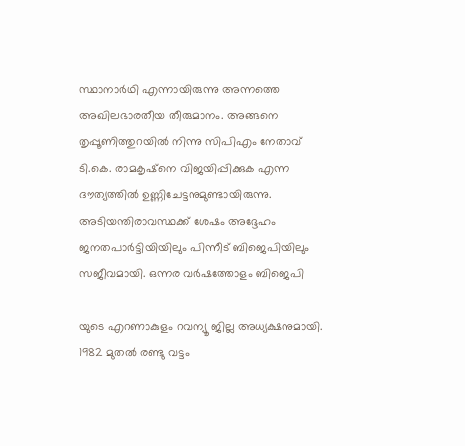സ്ഥാനാര്‍ഥി എന്നായിരുന്നു അന്നത്തെ അഖിലഭാരതീയ തീരുമാനം. അങ്ങനെ തൃപ്പൂണിത്തുറയില്‍ നിന്നു സിപിഎം നേതാവ് ടി.കെ. രാമകൃഷ്‌നെ വിജയിപ്പിക്കുക എന്ന ദൗത്യത്തില്‍ ഉണ്ണിചേട്ടനുമുണ്ടായിരുന്നു.  അടിയന്തിരാവസ്ഥക്ക് ശേഷം അദ്ദേഹം ജനതപാര്‍ട്ടിയിയിലും പിന്നീട് ബിജെപിയിലും സജീവമായി. ഒന്നര വര്‍ഷത്തോളം ബിജെപി

യുടെ എറണാകുളം റവന്യൂ ജില്ല അധ്യക്ഷനുമായി. 1982 മുതല്‍ രണ്ടു വട്ടം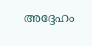അദ്ദേഹം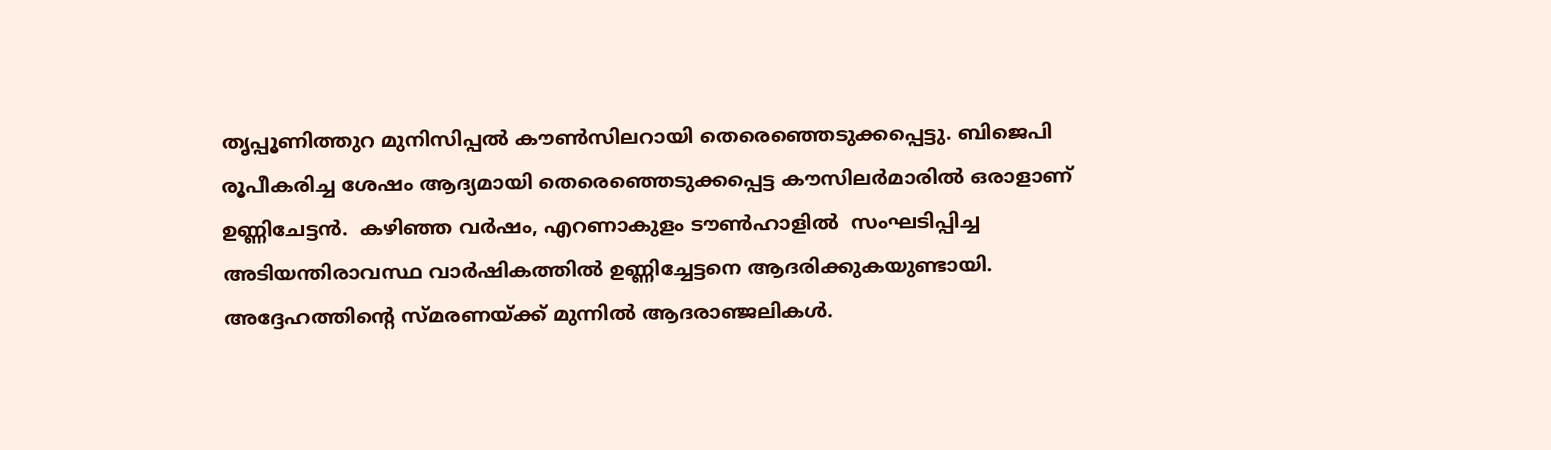തൃപ്പൂണിത്തുറ മുനിസിപ്പല്‍ കൗണ്‍സിലറായി തെരെഞ്ഞെടുക്കപ്പെട്ടു. ബിജെപി രൂപീകരിച്ച ശേഷം ആദ്യമായി തെരെഞ്ഞെടുക്കപ്പെട്ട കൗസിലര്‍മാരില്‍ ഒരാളാണ് ഉണ്ണിചേട്ടന്‍.  കഴിഞ്ഞ വര്‍ഷം, എറണാകുളം ടൗണ്‍ഹാളില്‍  സംഘടിപ്പിച്ച അടിയന്തിരാവസ്ഥ വാര്‍ഷികത്തില്‍ ഉണ്ണിച്ചേട്ടനെ ആദരിക്കുകയുണ്ടായി. അദ്ദേഹത്തിന്റെ സ്മരണയ്‌ക്ക് മുന്നില്‍ ആദരാഞ്ജലികള്‍.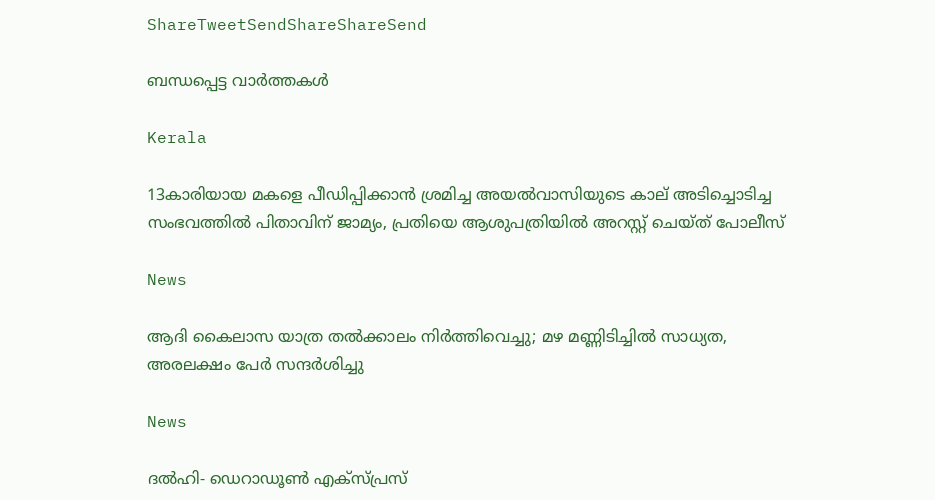ShareTweetSendShareShareSend

ബന്ധപ്പെട്ട വാര്‍ത്തകള്‍

Kerala

13കാരിയായ മകളെ പീഡിപ്പിക്കാൻ ശ്രമിച്ച അയൽവാസിയുടെ കാല് അടിച്ചൊടിച്ച സംഭവത്തിൽ പിതാവിന് ജാമ്യം, പ്രതിയെ ആശുപത്രിയിൽ അറസ്റ്റ് ചെയ്ത് പോലീസ്

News

ആദി കൈലാസ യാത്ര തൽക്കാലം നിർത്തിവെച്ചു; മഴ മണ്ണിടിച്ചിൽ സാധ്യത, അരലക്ഷം പേർ സന്ദർശിച്ചു

News

ദൽഹി- ഡെറാഡൂൺ എക്‌സ്പ്രസ്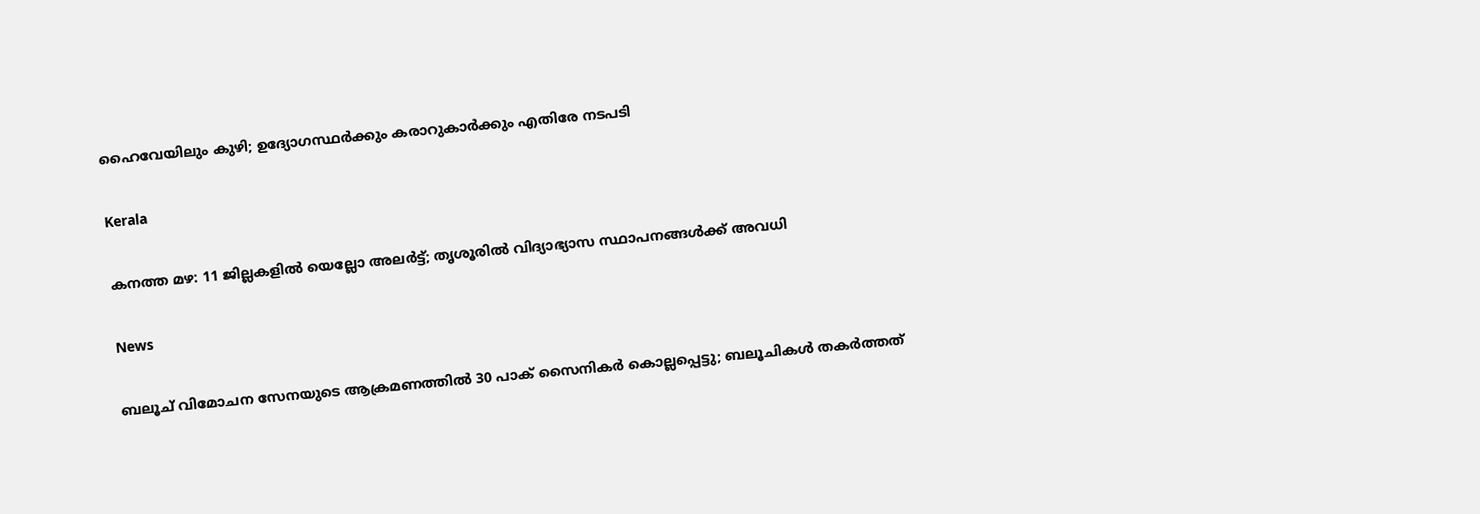ഹൈവേയിലും കുഴി; ഉദ്യോഗസ്ഥർക്കും കരാറുകാർക്കും എതിരേ നടപടി

Kerala

കനത്ത മഴ: 11 ജില്ലകളിൽ യെല്ലോ അലർട്ട്; തൃശൂരിൽ വിദ്യാഭ്യാസ സ്ഥാപനങ്ങൾക്ക് അവധി

News

ബലൂച് വിമോചന സേനയുടെ ആക്രമണത്തിൽ 30 പാക് സൈനികർ കൊല്ലപ്പെട്ടു; ബലൂചികൾ തകർത്തത്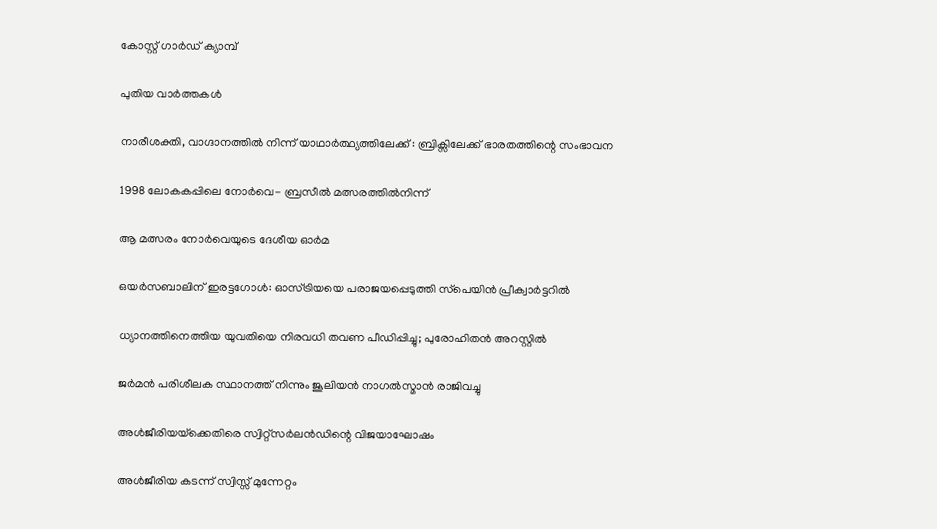കോസ്റ്റ് ഗാർഡ് ക്യാമ്പ്

പുതിയ വാര്‍ത്തകള്‍

നാരീശക്തി, വാഗ്ദാനത്തില്‍ നിന്ന് യാഥാര്‍ത്ഥ്യത്തിലേക്ക് : ബ്രിക്സിലേക്ക് ഭാരതത്തിന്റെ സംഭാവന

1998 ലോകകപ്പിലെ നോര്‍വെ- ബ്രസീല്‍ മത്സരത്തില്‍നിന്ന്‌

ആ മത്സരം നോര്‍വെയുടെ ദേശീയ ഓര്‍മ

ഒയര്‍സബാലിന് ഇരട്ടഗോള്‍: ഓസ്ട്രിയയെ പരാജയപ്പെടുത്തി സ്‌പെയിന്‍ പ്രീക്വാര്‍ട്ടറില്‍

ധ്യാനത്തിനെത്തിയ യുവതിയെ നിരവധി തവണ പീഡിപ്പിച്ചു; പുരോഹിതൻ അറസ്റ്റിൽ

ജര്‍മന്‍ പരിശീലക സ്ഥാനത്ത് നിന്നും ജൂലിയന്‍ നാഗല്‍സ്മാന്‍ രാജിവച്ചു

അള്‍ജീരിയയ്‌ക്കെതിരെ സ്വിറ്റ്സര്‍ലന്‍ഡിന്റെ വിജയാഘോഷം

അള്‍ജീരിയ കടന്ന് സ്വിസ്സ് മുന്നേറ്റം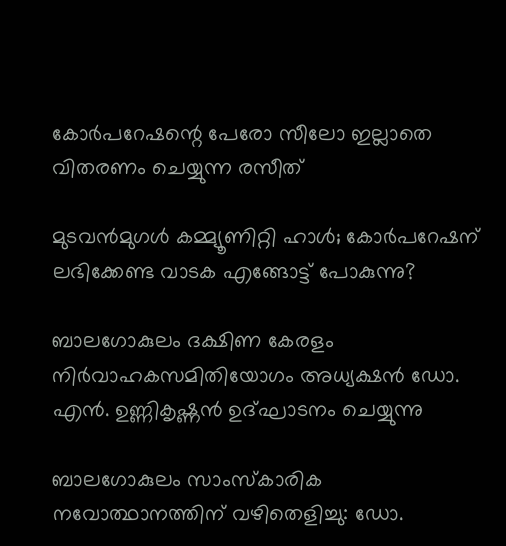കോര്‍പറേഷന്റെ പേരോ സീലോ ഇല്ലാതെ വിതരണം ചെയ്യുന്ന രസീത്‌

മുടവന്‍മുഗള്‍ കമ്മ്യൂണിറ്റി ഹാള്‍; കോര്‍പറേഷന് ലഭിക്കേണ്ട വാടക എങ്ങോട്ട് പോകുന്നു?

ബാലഗോകുലം ദക്ഷിണ കേരളം നിര്‍വാഹകസമിതിയോഗം അധ്യക്ഷന്‍ ഡോ. എന്‍. ഉണ്ണികൃഷ്ണന്‍ ഉദ്ഘാടനം ചെയ്യുന്നു

ബാലഗോകുലം സാംസ്‌കാരിക നവോത്ഥാനത്തിന് വഴിതെളിച്ചു: ഡോ.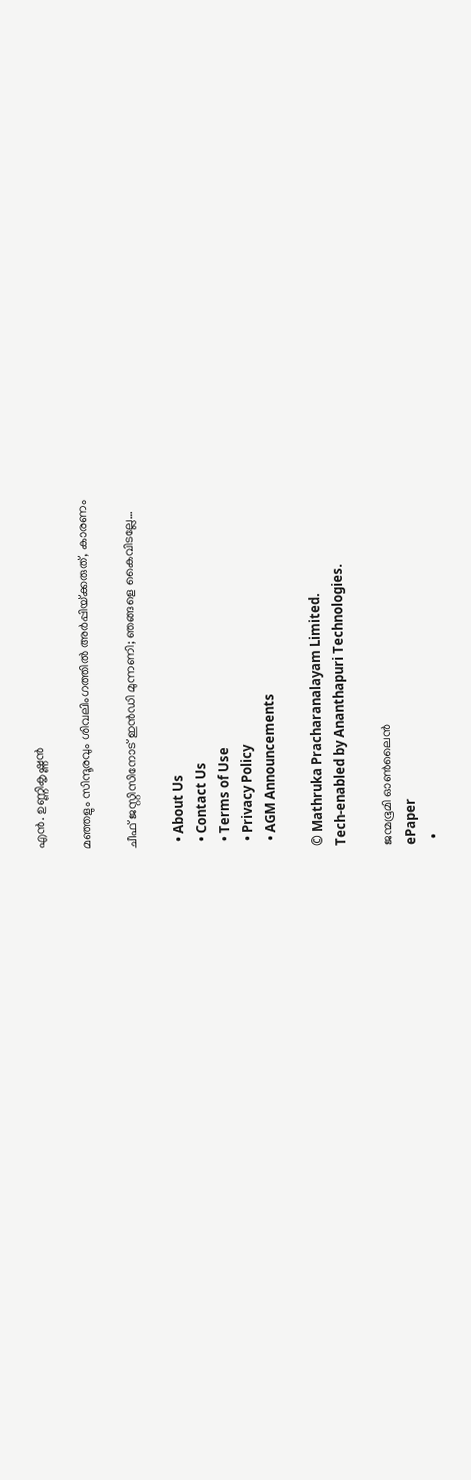എന്‍. ഉണ്ണികൃഷ്ണന്‍

മഞ്ഞളും സിന്ദൂരവും ശിവലിംഗത്തില്‍ അര്‍പ്പിയ്‌ക്കരുത്, കാരണം

ചീഫ് ജസ്റ്റിസിനോട് ഇന്‍ഡി മുന്നണി; ഞങ്ങളെ കൈവിടല്ലേ…

  • About Us
  • Contact Us
  • Terms of Use
  • Privacy Policy
  • AGM Announcements

© Mathruka Pracharanalayam Limited.
Tech-enabled by Ananthapuri Technologies.

ജന്മഭൂമി ഓണ്‍ലൈന്‍
ePaper
  •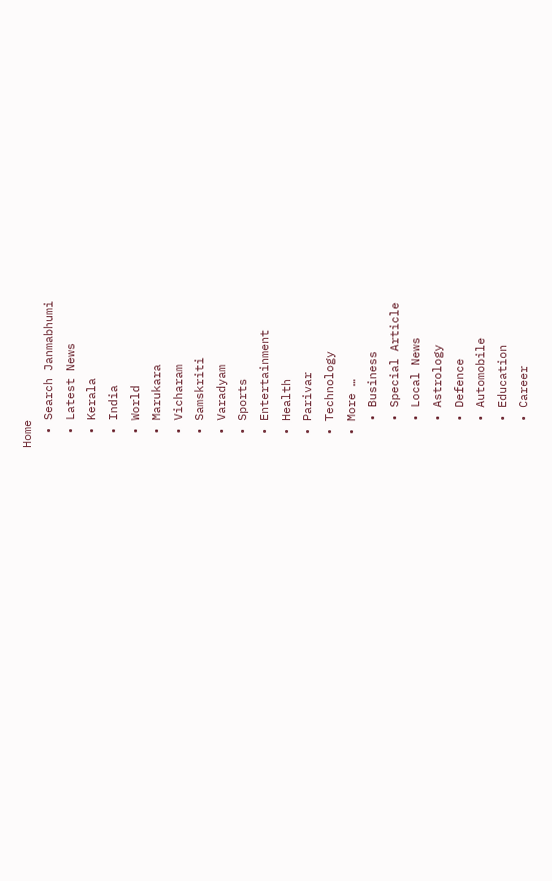Home
  • Search Janmabhumi
  • Latest News
  • Kerala
  • India
  • World
  • Marukara
  • Vicharam
  • Samskriti
  • Varadyam
  • Sports
  • Entertainment
  • Health
  • Parivar
  • Technology
  • More …
    • Business
    • Special Article
    • Local News
    • Astrology
    • Defence
    • Automobile
    • Education
    • Career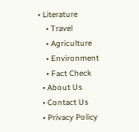• Literature
    • Travel
    • Agriculture
    • Environment
    • Fact Check
  • About Us
  • Contact Us
  • Privacy Policy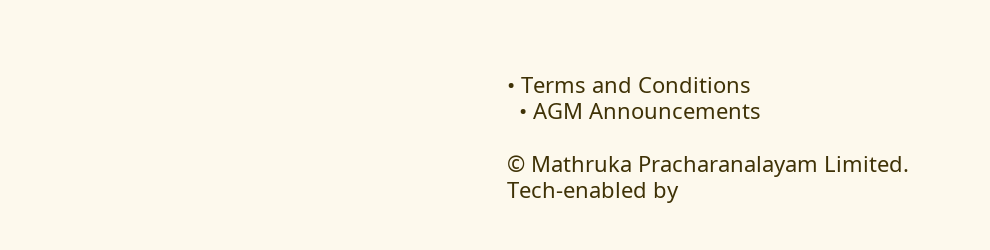• Terms and Conditions
  • AGM Announcements

© Mathruka Pracharanalayam Limited.
Tech-enabled by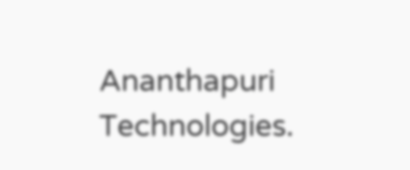Ananthapuri Technologies.